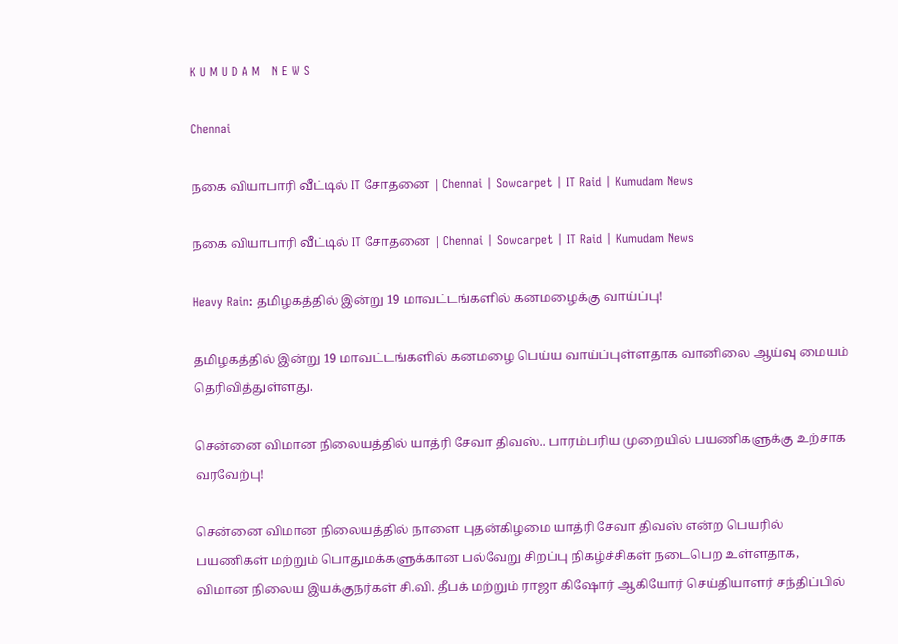K U M U D A M   N E W S

Chennai

நகை வியாபாரி வீட்டில் IT சோதனை | Chennai | Sowcarpet | IT Raid | Kumudam News

நகை வியாபாரி வீட்டில் IT சோதனை | Chennai | Sowcarpet | IT Raid | Kumudam News

Heavy Rain: தமிழகத்தில் இன்று 19 மாவட்டங்களில் கனமழைக்கு வாய்ப்பு!

தமிழகத்தில் இன்று 19 மாவட்டங்களில் கனமழை பெய்ய வாய்ப்புள்ளதாக வானிலை ஆய்வு மையம் தெரிவித்துள்ளது.

சென்னை விமான நிலையத்தில் யாத்ரி சேவா திவஸ்.. பாரம்பரிய முறையில் பயணிகளுக்கு உற்சாக வரவேற்பு!

சென்னை விமான நிலையத்தில் நாளை புதன்கிழமை யாத்ரி சேவா திவஸ் என்ற பெயரில் பயணிகள் மற்றும் பொதுமக்களுக்கான பல்வேறு சிறப்பு நிகழ்ச்சிகள் நடைபெற உள்ளதாக, விமான நிலைய இயக்குநர்கள் சி.வி. தீபக் மற்றும் ராஜா கிஷோர் ஆகியோர் செய்தியாளர் சந்திப்பில்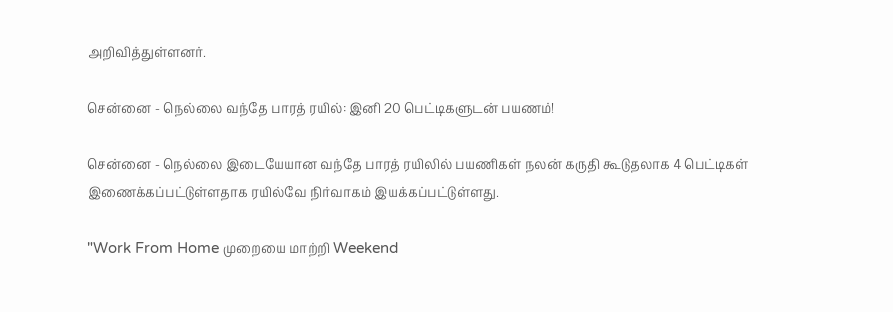அறிவித்துள்ளனர்.

சென்னை - நெல்லை வந்தே பாரத் ரயில்: இனி 20 பெட்டிகளுடன் பயணம்!

சென்னை - நெல்லை இடையேயான வந்தே பாரத் ரயிலில் பயணிகள் நலன் கருதி கூடுதலாக 4 பெட்டிகள் இணைக்கப்பட்டுள்ளதாக ரயில்வே நிர்வாகம் இயக்கப்பட்டுள்ளது.

"Work From Home முறையை மாற்றி Weekend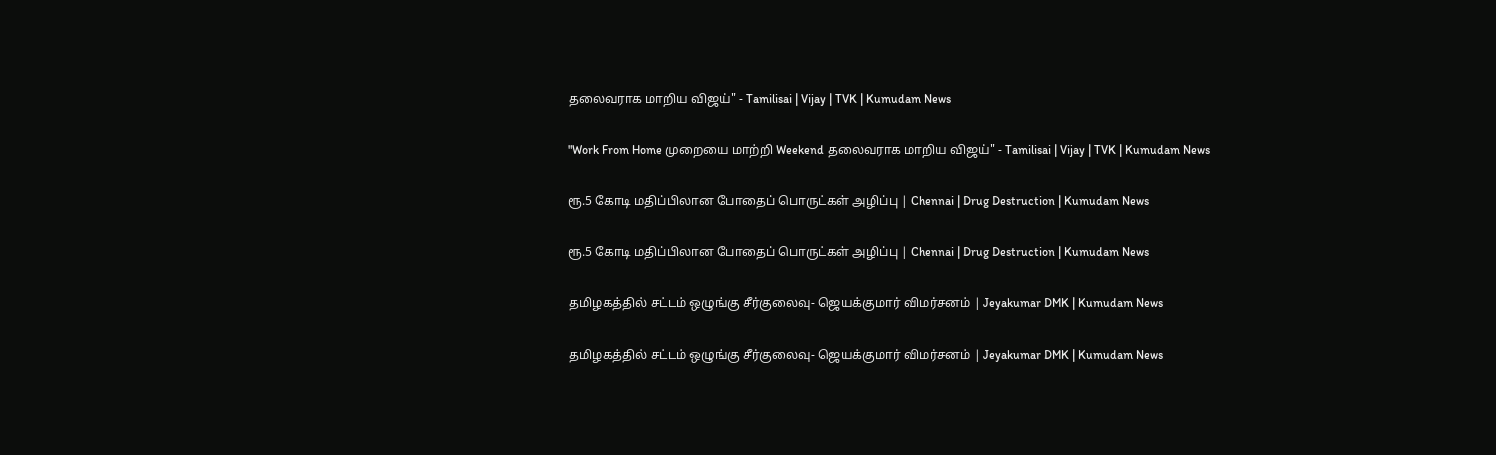தலைவராக மாறிய விஜய்" - Tamilisai | Vijay | TVK | Kumudam News

"Work From Home முறையை மாற்றி Weekend தலைவராக மாறிய விஜய்" - Tamilisai | Vijay | TVK | Kumudam News

ரூ.5 கோடி மதிப்பிலான போதைப் பொருட்கள் அழிப்பு | Chennai | Drug Destruction | Kumudam News

ரூ.5 கோடி மதிப்பிலான போதைப் பொருட்கள் அழிப்பு | Chennai | Drug Destruction | Kumudam News

தமிழகத்தில் சட்டம் ஒழுங்கு சீர்குலைவு- ஜெயக்குமார் விமர்சனம் | Jeyakumar DMK | Kumudam News

தமிழகத்தில் சட்டம் ஒழுங்கு சீர்குலைவு- ஜெயக்குமார் விமர்சனம் | Jeyakumar DMK | Kumudam News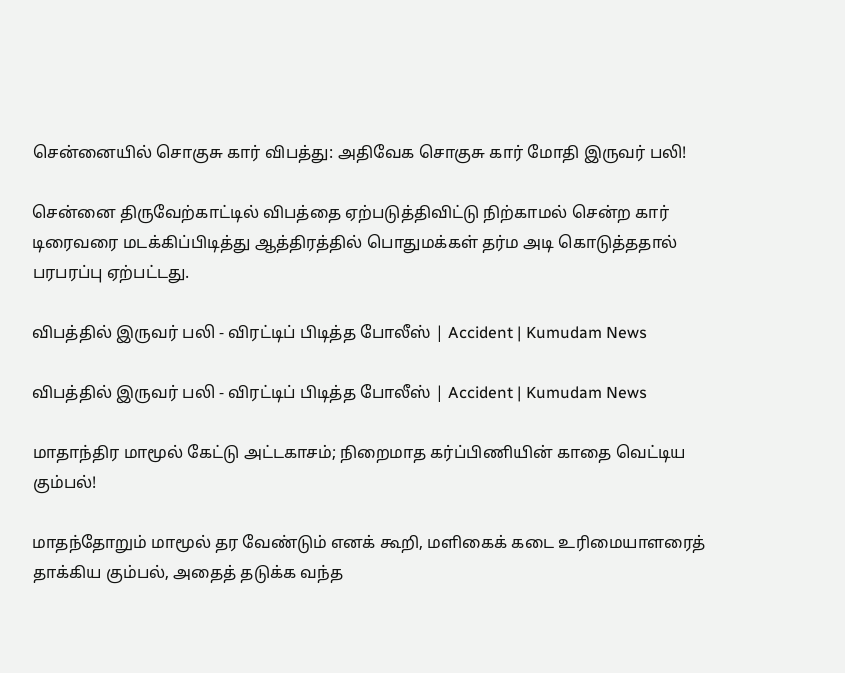சென்னையில் சொகுசு கார் விபத்து: அதிவேக சொகுசு கார் மோதி இருவர் பலி!

சென்னை திருவேற்காட்டில் விபத்தை ஏற்படுத்திவிட்டு நிற்காமல் சென்ற கார் டிரைவரை மடக்கிப்பிடித்து ஆத்திரத்தில் பொதுமக்கள் தர்ம அடி கொடுத்ததால் பரபரப்பு ஏற்பட்டது.

விபத்தில் இருவர் பலி - விரட்டிப் பிடித்த போலீஸ் | Accident | Kumudam News

விபத்தில் இருவர் பலி - விரட்டிப் பிடித்த போலீஸ் | Accident | Kumudam News

மாதாந்திர மாமூல் கேட்டு அட்டகாசம்; நிறைமாத கர்ப்பிணியின் காதை வெட்டிய கும்பல்!

மாதந்தோறும் மாமூல் தர வேண்டும் எனக் கூறி, மளிகைக் கடை உரிமையாளரைத் தாக்கிய கும்பல், அதைத் தடுக்க வந்த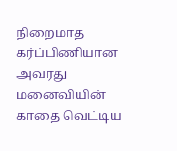நிறைமாத கர்ப்பிணியான அவரது மனைவியின் காதை வெட்டிய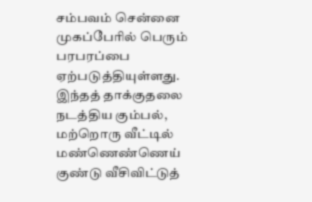சம்பவம் சென்னை முகப்பேரில் பெரும் பரபரப்பை ஏற்படுத்தியுள்ளது. இந்தத் தாக்குதலை நடத்திய கும்பல், மற்றொரு வீட்டில் மண்ணெண்ணெய் குண்டு வீசிவிட்டுத்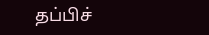தப்பிச்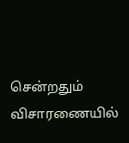சென்றதும் விசாரணையில்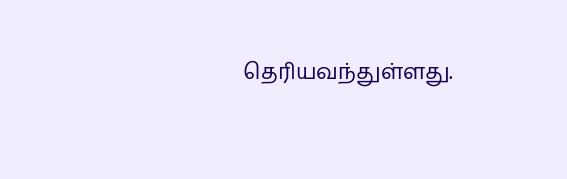தெரியவந்துள்ளது.